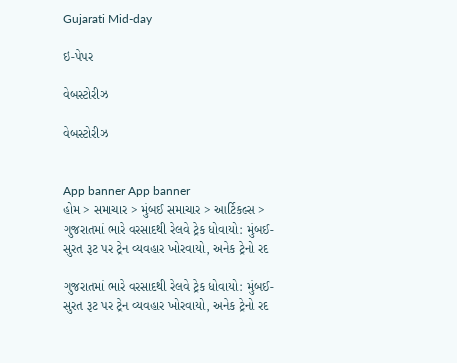Gujarati Mid-day

ઇ-પેપર

વેબસ્ટોરીઝ

વેબસ્ટોરીઝ


App banner App banner
હોમ > સમાચાર > મુંબઈ સમાચાર > આર્ટિકલ્સ > ગુજરાતમાં ભારે વરસાદથી રેલવે ટ્રેક ધોવાયો: મુંબઈ-સુરત રૂટ પર ટ્રેન વ્યવહાર ખોરવાયો, અનેક ટ્રેનો રદ

ગુજરાતમાં ભારે વરસાદથી રેલવે ટ્રેક ધોવાયો: મુંબઈ-સુરત રૂટ પર ટ્રેન વ્યવહાર ખોરવાયો, અનેક ટ્રેનો રદ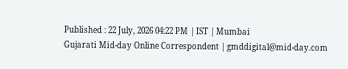Published : 22 July, 2026 04:22 PM | IST | Mumbai
Gujarati Mid-day Online Correspondent | gmddigital@mid-day.com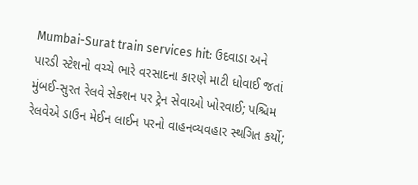Mumbai-Surat train services hit: ઉદવાડા અને પારડી સ્ટેશનો વચ્ચે ભારે વરસાદના કારણે માટી ધોવાઈ જતાં મુંબઈ-સુરત રેલવે સેક્શન પર ટ્રેન સેવાઓ ખોરવાઈ; પશ્ચિમ રેલવેએ ડાઉન મેઈન લાઈન પરનો વાહનવ્યવહાર સ્થગિત કર્યો;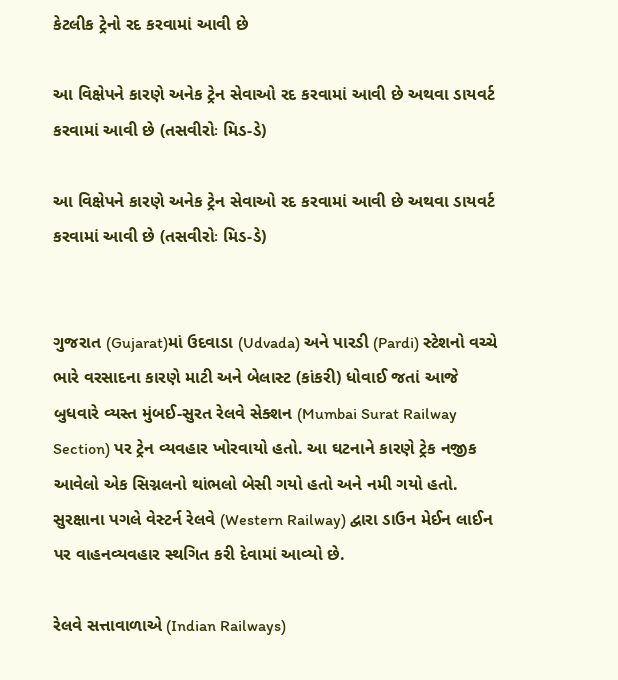કેટલીક ટ્રેનો રદ કરવામાં આવી છે

આ વિક્ષેપને કારણે અનેક ટ્રેન સેવાઓ રદ કરવામાં આવી છે અથવા ડાયવર્ટ કરવામાં આવી છે (તસવીરોઃ મિડ-ડે)

આ વિક્ષેપને કારણે અનેક ટ્રેન સેવાઓ રદ કરવામાં આવી છે અથવા ડાયવર્ટ કરવામાં આવી છે (તસવીરોઃ મિડ-ડે)


ગુજરાત (Gujarat)માં ઉદવાડા (Udvada) અને પારડી (Pardi) સ્ટેશનો વચ્ચે ભારે વરસાદના કારણે માટી અને બેલાસ્ટ (કાંકરી) ધોવાઈ જતાં આજે બુધવારે વ્યસ્ત મુંબઈ-સુરત રેલવે સેક્શન (Mumbai Surat Railway Section) પર ટ્રેન વ્યવહાર ખોરવાયો હતો. આ ઘટનાને કારણે ટ્રેક નજીક આવેલો એક સિગ્નલનો થાંભલો બેસી ગયો હતો અને નમી ગયો હતો. સુરક્ષાના પગલે વેસ્ટર્ન રેલવે (Western Railway) દ્વારા ડાઉન મેઈન લાઈન પર વાહનવ્યવહાર સ્થગિત કરી દેવામાં આવ્યો છે.

રેલવે સત્તાવાળાએ (Indian Railways)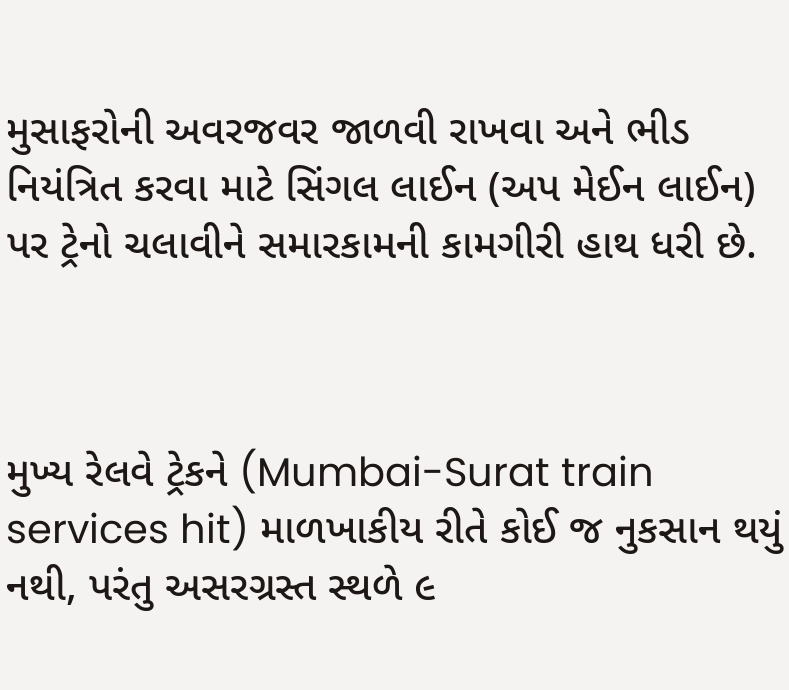મુસાફરોની અવરજવર જાળવી રાખવા અને ભીડ નિયંત્રિત કરવા માટે સિંગલ લાઈન (અપ મેઈન લાઈન) પર ટ્રેનો ચલાવીને સમારકામની કામગીરી હાથ ધરી છે.



મુખ્ય રેલવે ટ્રેકને (Mumbai-Surat train services hit) માળખાકીય રીતે કોઈ જ નુકસાન થયું નથી, પરંતુ અસરગ્રસ્ત સ્થળે ૯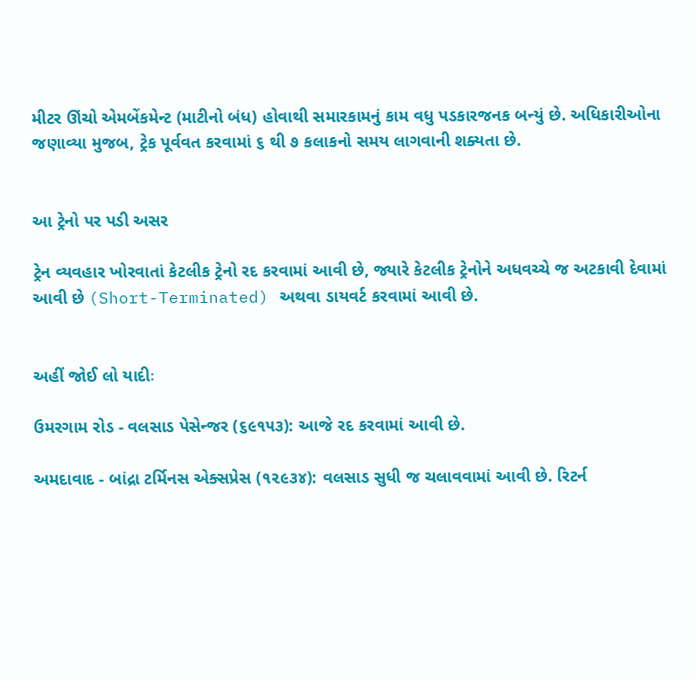મીટર ઊંચો એમબેંકમેન્ટ (માટીનો બંધ) હોવાથી સમારકામનું કામ વધુ પડકારજનક બન્યું છે. અધિકારીઓના જણાવ્યા મુજબ, ટ્રેક પૂર્વવત કરવામાં ૬ થી ૭ કલાકનો સમય લાગવાની શક્યતા છે.


આ ટ્રેનો પર પડી અસર

ટ્રેન વ્યવહાર ખોરવાતાં કેટલીક ટ્રેનો રદ કરવામાં આવી છે, જ્યારે કેટલીક ટ્રેનોને અધવચ્ચે જ અટકાવી દેવામાં આવી છે (Short-Terminated) અથવા ડાયવર્ટ કરવામાં આવી છે.


અહીં જોઈ લો યાદીઃ

ઉમરગામ રોડ - વલસાડ પેસેન્જર (૬૯૧૫૩): આજે રદ કરવામાં આવી છે.

અમદાવાદ - બાંદ્રા ટર્મિનસ એક્સપ્રેસ (૧૨૯૩૪): વલસાડ સુધી જ ચલાવવામાં આવી છે. રિટર્ન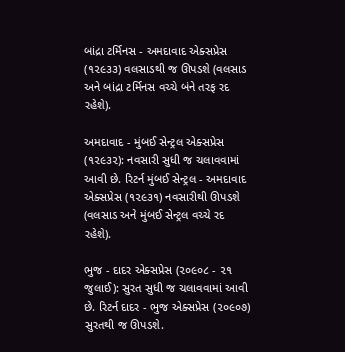બાંદ્રા ટર્મિનસ - અમદાવાદ એક્સપ્રેસ (૧૨૯૩૩) વલસાડથી જ ઊપડશે (વલસાડ અને બાંદ્રા ટર્મિનસ વચ્ચે બંને તરફ રદ રહેશે).

અમદાવાદ - મુંબઈ સેન્ટ્રલ એક્સપ્રેસ (૧૨૯૩૨): નવસારી સુધી જ ચલાવવામાં આવી છે. રિટર્ન મુંબઈ સેન્ટ્રલ - અમદાવાદ એક્સપ્રેસ (૧૨૯૩૧) નવસારીથી ઊપડશે (વલસાડ અને મુંબઈ સેન્ટ્રલ વચ્ચે રદ રહેશે).

ભુજ - દાદર એક્સપ્રેસ (૨૦૯૦૮ - ૨૧ જુલાઈ): સુરત સુધી જ ચલાવવામાં આવી છે. રિટર્ન દાદર - ભુજ એક્સપ્રેસ (૨૦૯૦૭) સુરતથી જ ઊપડશે.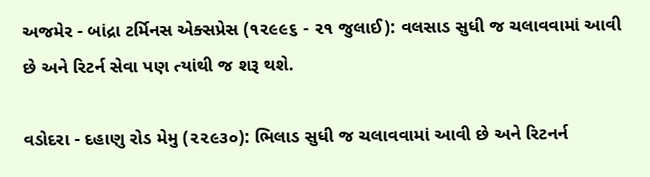અજમેર - બાંદ્રા ટર્મિનસ એક્સપ્રેસ (૧૨૯૯૬ - ૨૧ જુલાઈ): વલસાડ સુધી જ ચલાવવામાં આવી છે અને રિટર્ન સેવા પણ ત્યાંથી જ શરૂ થશે.

વડોદરા - દહાણુ રોડ મેમુ (૨૨૯૩૦): ભિલાડ સુધી જ ચલાવવામાં આવી છે અને રિટનર્ન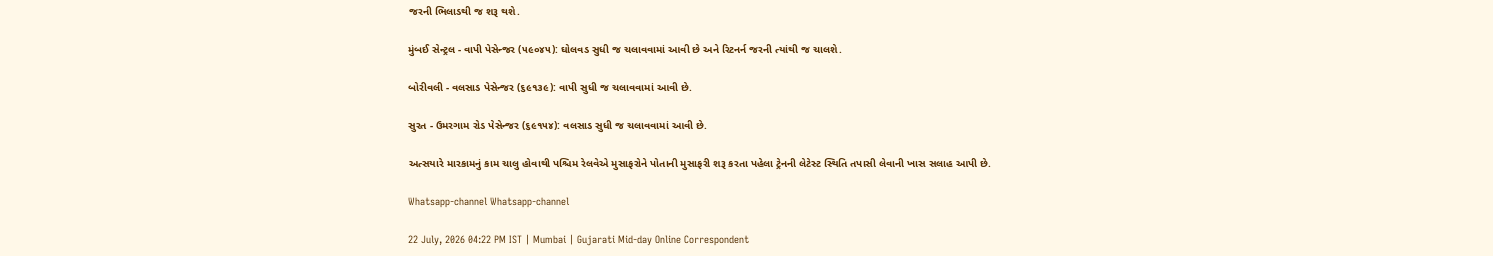જરની ભિલાડથી જ શરૂ થશે.

મુંબઈ સેન્ટ્રલ - વાપી પેસેન્જર (૫૯૦૪૫): ઘોલવડ સુધી જ ચલાવવામાં આવી છે અને રિટનર્ન જરની ત્યાંથી જ ચાલશે.

બોરીવલી - વલસાડ પેસેન્જર (૬૯૧૩૯): વાપી સુધી જ ચલાવવામાં આવી છે.

સુરત - ઉમરગામ રોડ પેસેન્જર (૬૯૧૫૪): વલસાડ સુધી જ ચલાવવામાં આવી છે.

અત્સયારે મારકામનું કામ ચાલુ હોવાથી પશ્ચિમ રેલવેએ મુસાફરોને પોતાની મુસાફરી શરૂ કરતા પહેલા ટ્રેનની લેટેસ્ટ સ્થિતિ તપાસી લેવાની ખાસ સલાહ આપી છે.

Whatsapp-channel Whatsapp-channel

22 July, 2026 04:22 PM IST | Mumbai | Gujarati Mid-day Online Correspondent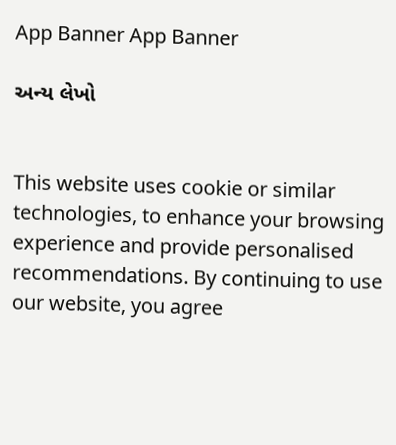App Banner App Banner

અન્ય લેખો


This website uses cookie or similar technologies, to enhance your browsing experience and provide personalised recommendations. By continuing to use our website, you agree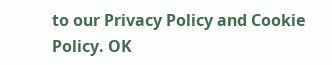to our Privacy Policy and Cookie Policy. OK